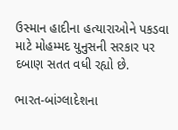ઉસ્માન હાદીના હત્યારાઓને પકડવા માટે મોહમ્મદ યુનુસની સરકાર પર દબાણ સતત વધી રહ્યો છે.

ભારત-બાંગ્લાદેશના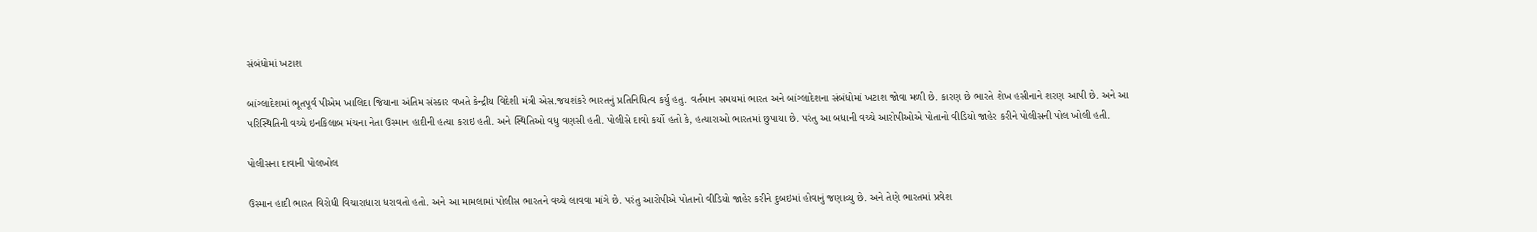સંબંધોમાં ખટાશ

બાંગ્લાદેશમાં ભૂતપૂર્વ પીએમ ખાલિદા જિયાના અંતિમ સંસ્કાર વખતે કેન્દ્રીય વિદેશી મંત્રી એસ.જયશંકરે ભારતનું પ્રતિનિધિત્વ કર્યુ હતુ. વર્તમાન સમયમાં ભારત અને બાંગ્લાદેશના સંબંધોમાં ખટાશ જોવા મળી છે. કારણ છે ભારતે શેખ હસીનાને શરણ આપી છે. અને આ પરિસ્થિતિની વચ્ચે ઇનકિલાબ મંચના નેતા ઉસ્માન હાદીની હત્યા કરાઇ હતી. અને સ્થિતિઓ વધુ વણસી હતી. પોલીસે દાવો કર્યો હતો કે, હત્યારાઓ ભારતમાં છુપાયા છે. પરંતુ આ બધાની વચ્ચે આરોપીઓએ પોતાનો વીડિયો જાહેર કરીને પોલીસની પોલ ખોલી હતી.

પોલીસના દાવાની પોલખોલ

ઉસ્માન હાદી ભારત વિરોધી વિચારાધારા ધરાવતો હતો. અને આ મામલામાં પોલીસ ભારતને વચ્ચે લાવવા માંગે છે. પરંતુ આરોપીએ પોતાનો વીડિયો જાહેર કરીને દુબઇમાં હોવાનું જણાવ્યુ છે. અને તેણે ભારતમાં પ્રવેશ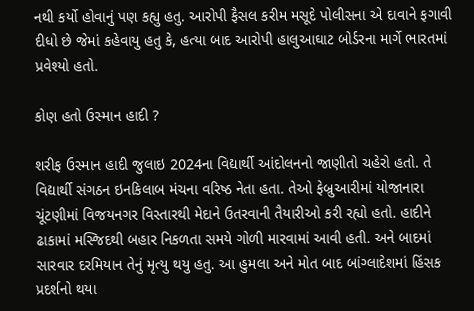નથી કર્યો હોવાનું પણ કહ્યુ હતુ. આરોપી ફૈસલ કરીમ મસૂદે પોલીસના એ દાવાને ફગાવી દીધો છે જેમાં કહેવાયુ હતુ કે, હત્યા બાદ આરોપી હાલુઆઘાટ બોર્ડરના માર્ગે ભારતમાં પ્રવેશ્યો હતો.

કોણ હતો ઉસ્માન હાદી ?

શરીફ ઉસ્માન હાદી જુલાઇ 2024ના વિદ્યાર્થી આંદોલનનો જાણીતો ચહેરો હતો. તે વિદ્યાર્થી સંગઠન ઇનકિલાબ મંચના વરિષ્ઠ નેતા હતા. તેઓ ફેબ્રુઆરીમાં યોજાનારા ચૂંટણીમાં વિજયનગર વિસ્તારથી મેદાને ઉતરવાની તૈયારીઓ કરી રહ્યો હતો. હાદીને ઢાકામાં મસ્જિદથી બહાર નિકળતા સમયે ગોળી મારવામાં આવી હતી. અને બાદમાં સારવાર દરમિયાન તેનું મૃત્યુ થયુ હતુ. આ હુમલા અને મોત બાદ બાંગ્લાદેશમાં હિંસક પ્રદર્શનો થયા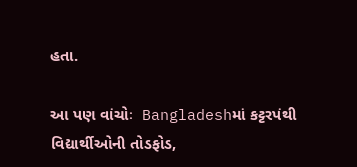હતા.

આ પણ વાંચોઃ  Bangladeshમાં કટ્ટરપંથી વિદ્યાર્થીઓની તોડફોડ,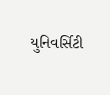યુનિવર્સિટી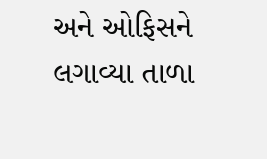અને ઓફિસને લગાવ્યા તાળા